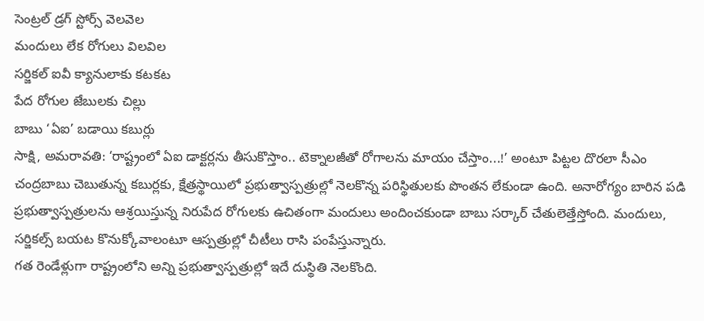సెంట్రల్ డ్రగ్ స్టోర్స్ వెలవెల
మందులు లేక రోగులు విలవిల
సర్జికల్ ఐవీ క్యానులాకు కటకట
పేద రోగుల జేబులకు చిల్లు
బాబు ‘ఏఐ’ బడాయి కబుర్లు
సాక్షి, అమరావతి: ‘రాష్ట్రంలో ఏఐ డాక్టర్లను తీసుకొస్తాం.. టెక్నాలజీతో రోగాలను మాయం చేస్తాం...!’ అంటూ పిట్టల దొరలా సీఎం చంద్రబాబు చెబుతున్న కబుర్లకు, క్షేత్రస్థాయిలో ప్రభుత్వాస్పత్రుల్లో నెలకొన్న పరిస్థితులకు పొంతన లేకుండా ఉంది. అనారోగ్యం బారిన పడి ప్రభుత్వాస్పత్రులను ఆశ్రయిస్తున్న నిరుపేద రోగులకు ఉచితంగా మందులు అందించకుండా బాబు సర్కార్ చేతులెత్తేస్తోంది. మందులు, సర్జికల్స్ బయట కొనుక్కోవాలంటూ ఆస్పత్రుల్లో చీటీలు రాసి పంపేస్తున్నారు.
గత రెండేళ్లుగా రాష్ట్రంలోని అన్ని ప్రభుత్వాస్పత్రుల్లో ఇదే దుస్థితి నెలకొంది.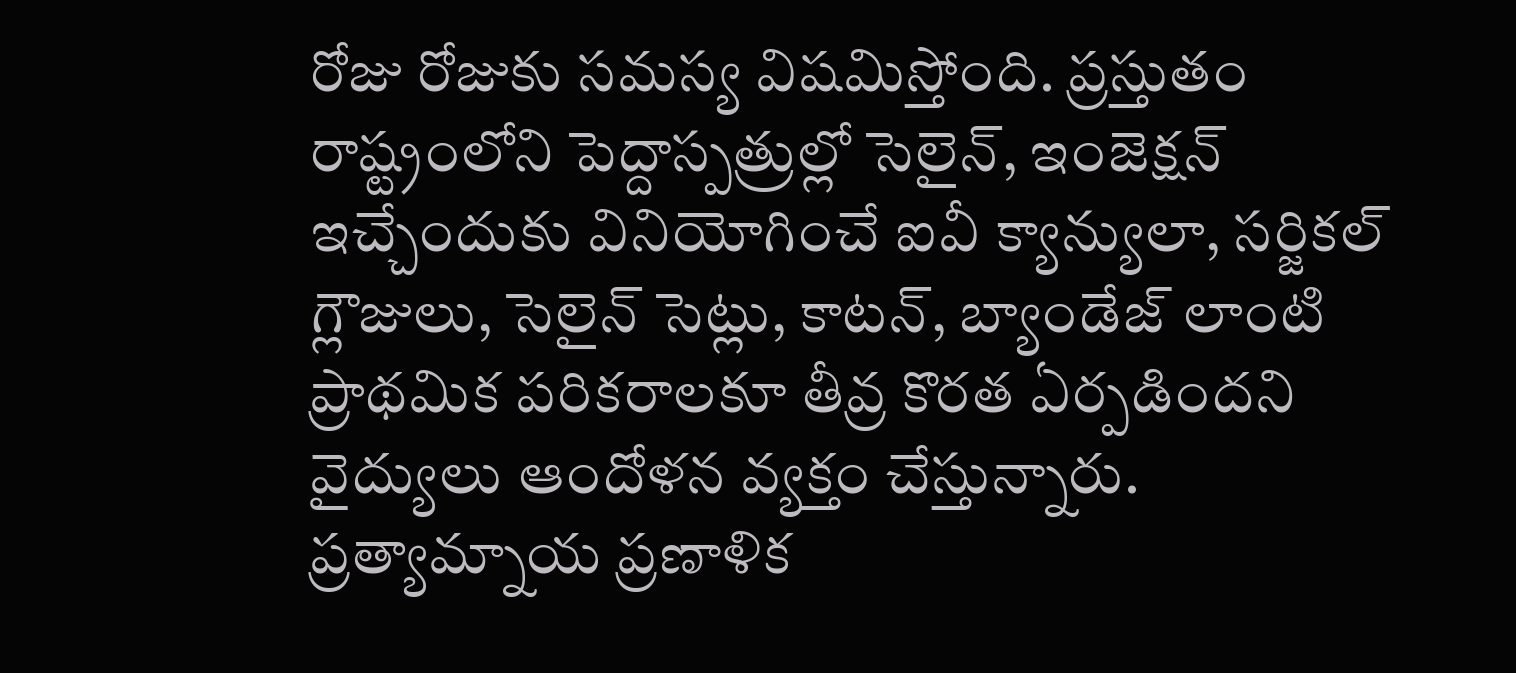రోజు రోజుకు సమస్య విషమిస్తోంది. ప్రస్తుతం రాష్ట్రంలోని పెద్దాస్పత్రుల్లో సెలైన్, ఇంజెక్షన్ ఇచ్చేందుకు వినియోగించే ఐవీ క్యాన్యులా, సర్జికల్ గ్లౌజులు, సెలైన్ సెట్లు, కాటన్, బ్యాండేజ్ లాంటి ప్రాథమిక పరికరాలకూ తీవ్ర కొరత ఏర్పడిందని వైద్యులు ఆందోళన వ్యక్తం చేస్తున్నారు.
ప్రత్యామ్నాయ ప్రణాళిక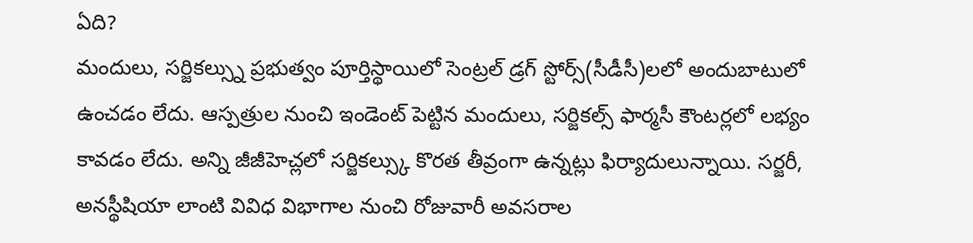ఏది?
మందులు, సర్జికల్స్ను ప్రభుత్వం పూర్తిస్థాయిలో సెంట్రల్ డ్రగ్ స్టోర్స్(సీడీసీ)లలో అందుబాటులో ఉంచడం లేదు. ఆస్పత్రుల నుంచి ఇండెంట్ పెట్టిన మందులు, సర్జికల్స్ ఫార్మసీ కౌంటర్లలో లభ్యం కావడం లేదు. అన్ని జీజీహెచ్లలో సర్జికల్స్కు కొరత తీవ్రంగా ఉన్నట్లు ఫిర్యాదులున్నాయి. సర్జరీ, అనస్థీషియా లాంటి వివిధ విభాగాల నుంచి రోజువారీ అవసరాల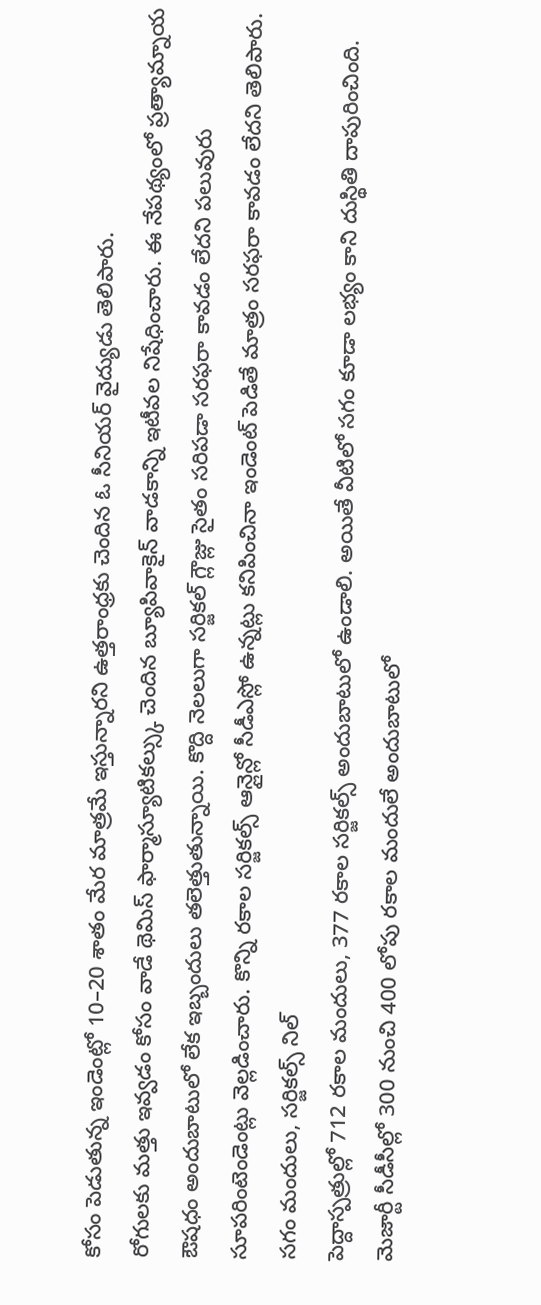కోసం పెడుతున్న ఇండెంట్లో 10–20 శాతం మేర మాత్రమే ఇస్తున్నారని ఉత్తరాంధ్రకు చెందిన ఓ సీనియర్ వైద్యుడు తెలిపారు.
రోగులకు మత్తు ఇవ్వడం కోసం వాడే థెమిస్ ఫార్మాస్యూటికల్స్కు చెందిన బ్యూపివాకైన్ వాడకాన్ని ఇటీవల నిషేధించారు. ఈ నేపథ్యంలో ప్రత్యామ్నాయ ఔషధం అందుబాటులో లేక ఇబ్బందులు తలెత్తుతున్నాయి. కొద్ది నెలలుగా సర్జికల్ గ్లౌజ్లు సైతం సరిపడా సరఫరా కావడం లేదని పలువురు సూపరింటెండెంట్లు వెల్లడించారు. కొన్ని రకాల సర్జికల్స్ ఆన్లైన్లో సీడీఎస్లో ఉన్నట్లు కనిపించినా ఇండెంట్ పెడితే మాత్రం సరఫరా కావడం లేదని తెలిపారు.
సగం మందులు, సర్జికల్స్ నిల్
పెద్దాస్పత్రుల్లో 712 రకాల మందులు, 377 రకాల సర్జికల్స్ అందుబాటులో ఉండాలి. అయితే వీటిలో సగం కూడా లభ్యం కాని దుస్థితి దాపురించింది. మెజార్టీ సీడీసీల్లో 300 నుంచి 400 లోపు రకాల మందులే అందుబాటులో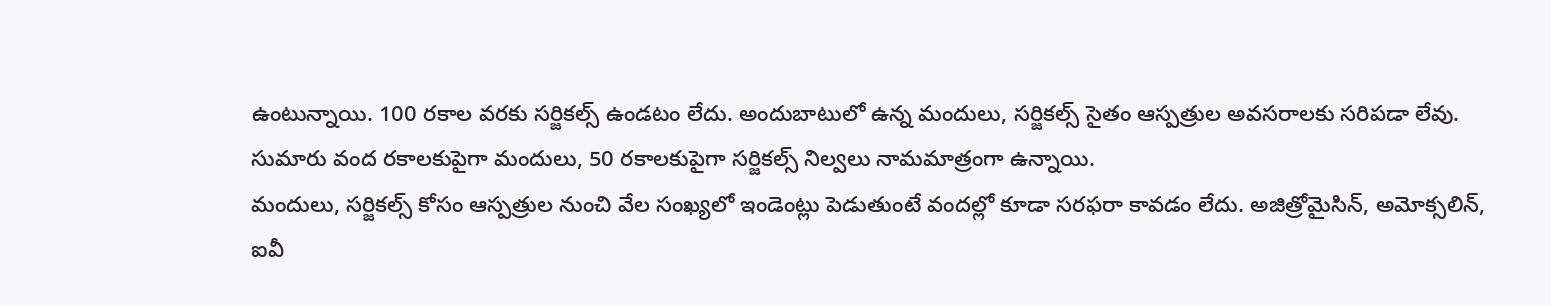ఉంటున్నాయి. 100 రకాల వరకు సర్జికల్స్ ఉండటం లేదు. అందుబాటులో ఉన్న మందులు, సర్జికల్స్ సైతం ఆస్పత్రుల అవసరాలకు సరిపడా లేవు. సుమారు వంద రకాలకుపైగా మందులు, 50 రకాలకుపైగా సర్జికల్స్ నిల్వలు నామమాత్రంగా ఉన్నాయి.
మందులు, సర్జికల్స్ కోసం ఆస్పత్రుల నుంచి వేల సంఖ్యలో ఇండెంట్లు పెడుతుంటే వందల్లో కూడా సరఫరా కావడం లేదు. అజిత్రోమైసిన్, అమోక్సలిన్, ఐవీ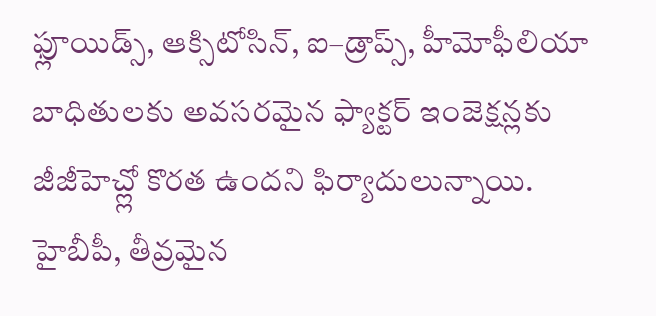ఫ్లూయిడ్స్, ఆక్సిటోసిన్, ఐ–డ్రాప్స్, హీమోఫీలియా బాధితులకు అవసరమైన ఫ్యాక్టర్ ఇంజెక్షన్లకు జీజీహెచ్ల్లో కొరత ఉందని ఫిర్యాదులున్నాయి. హైబీపీ, తీవ్రమైన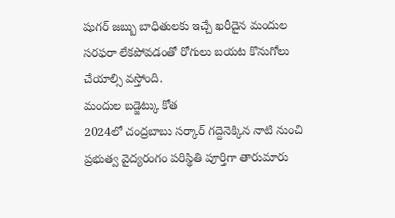షుగర్ జబ్బు బాధితులకు ఇచ్చే ఖరీదైన మందుల సరఫరా లేకపోవడంతో రోగులు బయట కొనుగోలు చేయాల్సి వస్తోంది.
మందుల బడ్జెట్కు కోత
2024లో చంద్రబాబు సర్కార్ గద్దెనెక్కిన నాటి నుంచి ప్రభుత్వ వైద్యరంగం పరిస్థితి పూర్తిగా తారుమారు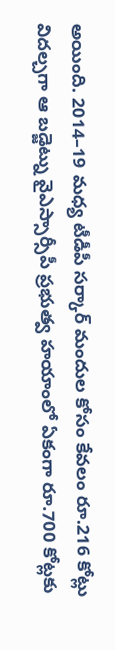అయింది. 2014–19 మధ్య టీడీపీ సర్కార్ మందుల కోసం కేవలం రూ.216 కోట్లు విదల్చగా ఆ బడ్జెట్ను వైఎస్సార్సీపీ ప్రభుత్వ హయాంలో ఏకంగా రూ.700 కోట్లకు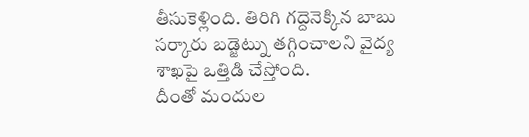తీసుకెళ్లింది. తిరిగి గద్దెనెక్కిన బాబు సర్కారు బడ్జెట్ను తగ్గించాలని వైద్య శాఖపై ఒత్తిడి చేస్తోంది.
దీంతో మందుల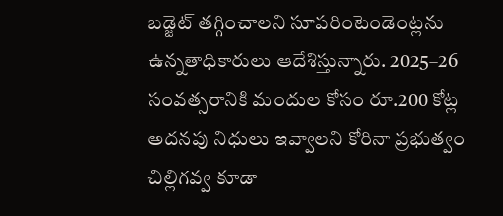బడ్జెట్ తగ్గించాలని సూపరింటెండెంట్లను ఉన్నతాధికారులు ఆదేశిస్తున్నారు. 2025–26 సంవత్సరానికి మందుల కోసం రూ.200 కోట్ల అదనపు నిధులు ఇవ్వాలని కోరినా ప్రభుత్వం చిల్లిగవ్వ కూడా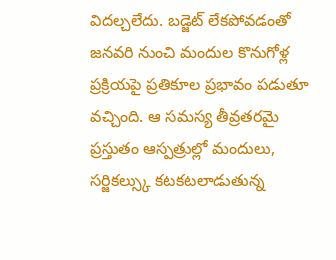విదల్చలేదు. బడ్జెట్ లేకపోవడంతో జనవరి నుంచి మందుల కొనుగోళ్ల ప్రక్రియపై ప్రతికూల ప్రభావం పడుతూ వచ్చింది. ఆ సమస్య తీవ్రతరమై ప్రస్తుతం ఆస్పత్రుల్లో మందులు, సర్జికల్స్కు కటకటలాడుతున్న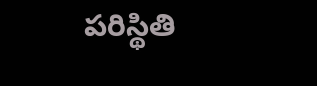పరిస్థితి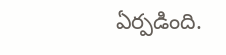ఏర్పడింది.